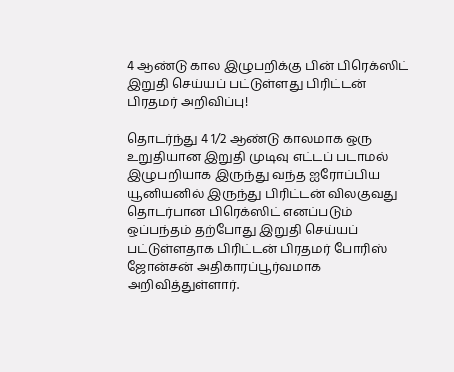4 ஆண்டு கால இழுபறிக்கு பின் பிரெக்ஸிட் இறுதி செய்யப் பட்டுள்ளது பிரிட்டன் பிரதமர் அறிவிப்பு!

தொடர்ந்து 4 1/2 ஆண்டு காலமாக ஒரு உறுதியான இறுதி முடிவு எட்டப் படாமல் இழுபறியாக இருந்து வந்த ஐரோப்பிய யூனியனில் இருந்து பிரிட்டன் விலகுவது தொடர்பான பிரெக்ஸிட் எனப்படும் ஒப்பந்தம் தற்போது இறுதி செய்யப் பட்டுள்ளதாக பிரிட்டன் பிரதமர் போரிஸ் ஜோன்சன் அதிகாரப்பூர்வமாக அறிவித்துள்ளார்.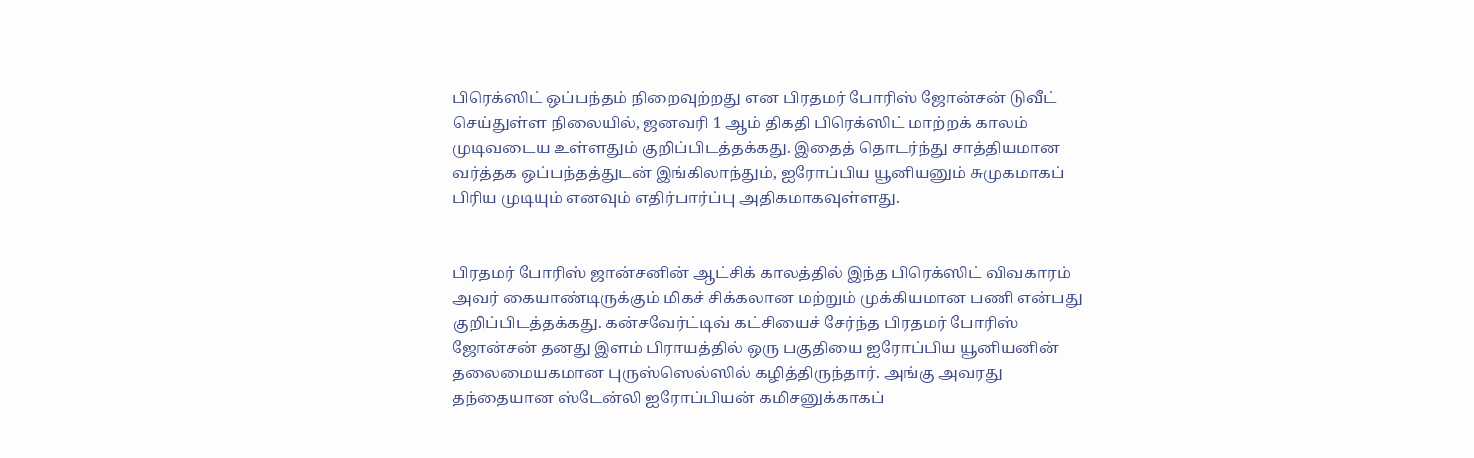பிரெக்ஸிட் ஒப்பந்தம் நிறைவுற்றது என பிரதமர் போரிஸ் ஜோன்சன் டுவீட் செய்துள்ள நிலையில், ஜனவரி 1 ஆம் திகதி பிரெக்ஸிட் மாற்றக் காலம் முடிவடைய உள்ளதும் குறிப்பிடத்தக்கது. இதைத் தொடர்ந்து சாத்தியமான வர்த்தக ஒப்பந்தத்துடன் இங்கிலாந்தும், ஐரோப்பிய யூனியனும் சுமுகமாகப் பிரிய முடியும் எனவும் எதிர்பார்ப்பு அதிகமாகவுள்ளது.


பிரதமர் போரிஸ் ஜான்சனின் ஆட்சிக் காலத்தில் இந்த பிரெக்ஸிட் விவகாரம் அவர் கையாண்டிருக்கும் மிகச் சிக்கலான மற்றும் முக்கியமான பணி என்பது குறிப்பிடத்தக்கது. கன்சவேர்ட்டிவ் கட்சியைச் சேர்ந்த பிரதமர் போரிஸ் ஜோன்சன் தனது இளம் பிராயத்தில் ஒரு பகுதியை ஐரோப்பிய யூனியனின் தலைமையகமான புருஸ்ஸெல்ஸில் கழித்திருந்தார். அங்கு அவரது தந்தையான ஸ்டேன்லி ஐரோப்பியன் கமிசனுக்காகப்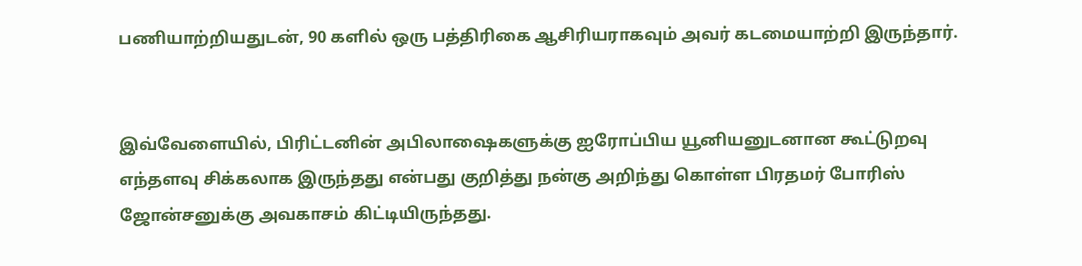பணியாற்றியதுடன், 90 களில் ஒரு பத்திரிகை ஆசிரியராகவும் அவர் கடமையாற்றி இருந்தார்.


இவ்வேளையில், பிரிட்டனின் அபிலாஷைகளுக்கு ஐரோப்பிய யூனியனுடனான கூட்டுறவு எந்தளவு சிக்கலாக இருந்தது என்பது குறித்து நன்கு அறிந்து கொள்ள பிரதமர் போரிஸ் ஜோன்சனுக்கு அவகாசம் கிட்டியிருந்தது.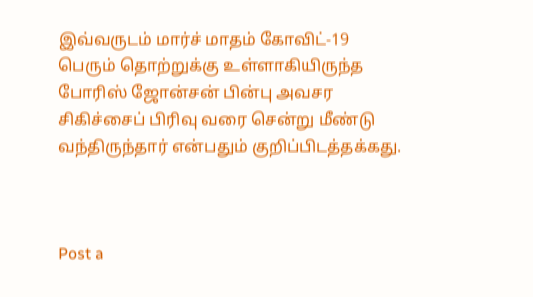இவ்வருடம் மார்ச் மாதம் கோவிட்-19 பெரும் தொற்றுக்கு உள்ளாகியிருந்த போரிஸ் ஜோன்சன் பின்பு அவசர சிகிச்சைப் பிரிவு வரை சென்று மீண்டு வந்திருந்தார் என்பதும் குறிப்பிடத்தக்கது.



Post a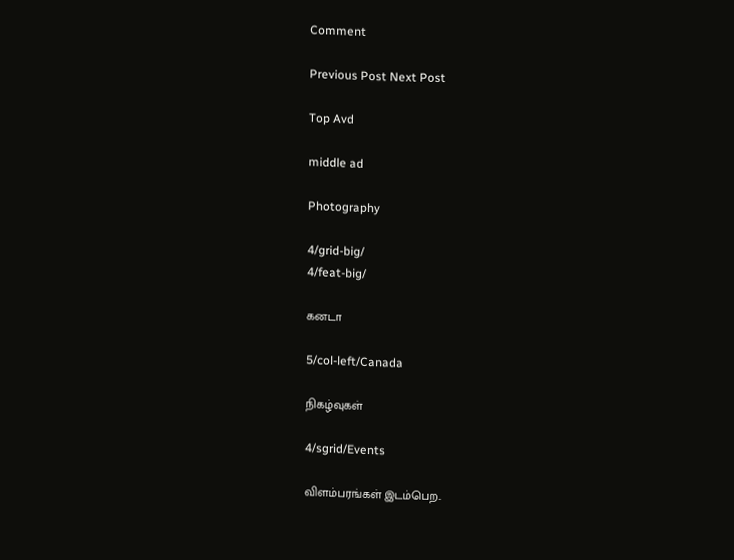Comment

Previous Post Next Post

Top Avd

middle ad

Photography

4/grid-big/
4/feat-big/

கனடா

5/col-left/Canada

நிகழ்வுகள்

4/sgrid/Events

விளம்பரங்கள் இடம்பெற..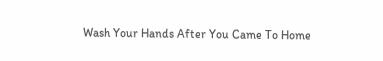Wash Your Hands After You Came To Home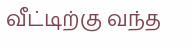வீட்டிற்கு வந்த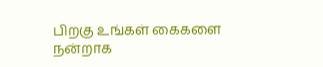பிறகு உங்கள் கைகளை நன்றாக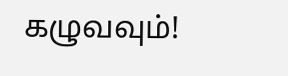கழுவவும்!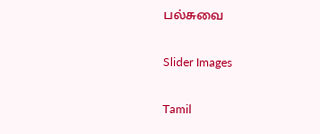பல்சுவை

Slider Images

Tamil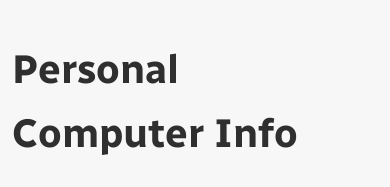Personal Computer Info